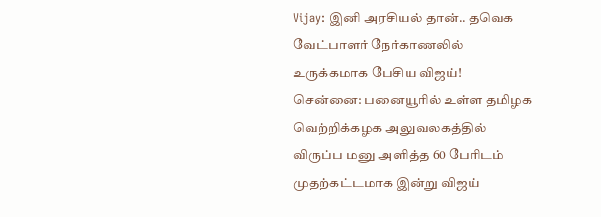Vijay: இனி அரசியல் தான்.. தவெக வேட்பாளர் நேர்காணலில் உருக்கமாக பேசிய விஜய்!
சென்னை: பனையூரில் உள்ள தமிழக வெற்றிக்கழக அலுவலகத்தில் விருப்ப மனு அளித்த 60 பேரிடம் முதற்கட்டமாக இன்று விஜய்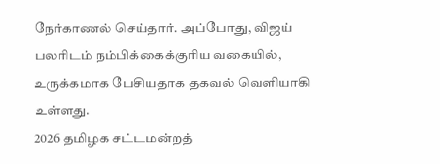நேர்காணல் செய்தார். அப்போது, விஜய் பலரிடம் நம்பிக்கைக்குரிய வகையில், உருக்கமாக பேசியதாக தகவல் வெளியாகி உள்ளது.
2026 தமிழக சட்டமன்றத்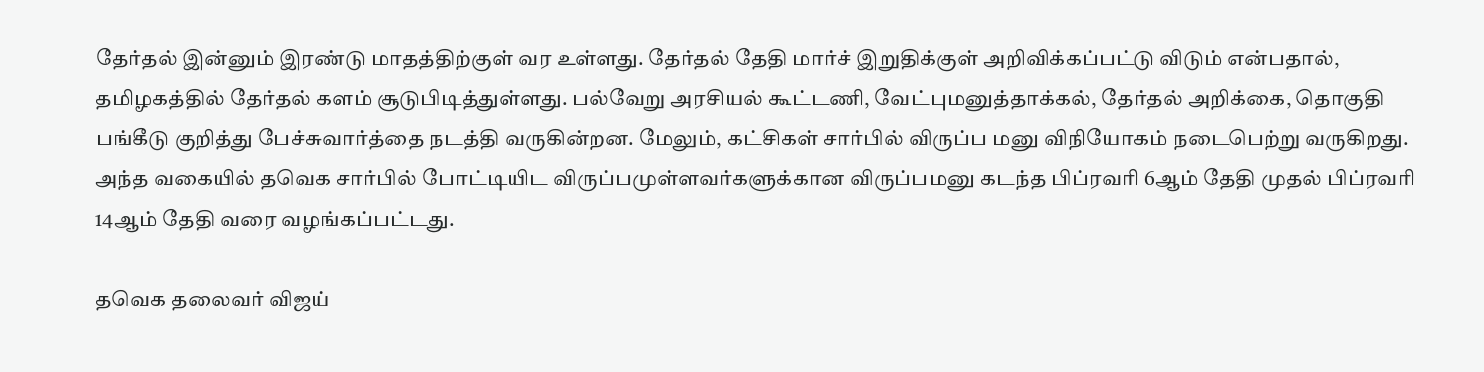தேர்தல் இன்னும் இரண்டு மாதத்திற்குள் வர உள்ளது. தேர்தல் தேதி மார்ச் இறுதிக்குள் அறிவிக்கப்பட்டு விடும் என்பதால், தமிழகத்தில் தேர்தல் களம் சூடுபிடித்துள்ளது. பல்வேறு அரசியல் கூட்டணி, வேட்புமனுத்தாக்கல், தேர்தல் அறிக்கை, தொகுதி பங்கீடு குறித்து பேச்சுவார்த்தை நடத்தி வருகின்றன. மேலும், கட்சிகள் சார்பில் விருப்ப மனு விநியோகம் நடைபெற்று வருகிறது. அந்த வகையில் தவெக சார்பில் போட்டியிட விருப்பமுள்ளவர்களுக்கான விருப்பமனு கடந்த பிப்ரவரி 6ஆம் தேதி முதல் பிப்ரவரி 14ஆம் தேதி வரை வழங்கப்பட்டது.

தவெக தலைவர் விஜய்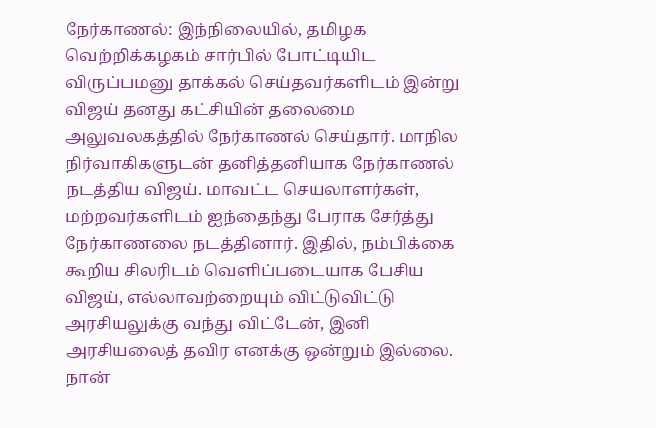நேர்காணல்: இந்நிலையில், தமிழக வெற்றிக்கழகம் சார்பில் போட்டியிட விருப்பமனு தாக்கல் செய்தவர்களிடம் இன்று விஜய் தனது கட்சியின் தலைமை அலுவலகத்தில் நேர்காணல் செய்தார். மாநில நிர்வாகிகளுடன் தனித்தனியாக நேர்காணல் நடத்திய விஜய். மாவட்ட செயலாளர்கள், மற்றவர்களிடம் ஐந்தைந்து பேராக சேர்த்து நேர்காணலை நடத்தினார். இதில், நம்பிக்கை கூறிய சிலரிடம் வெளிப்படையாக பேசிய விஜய், எல்லாவற்றையும் விட்டுவிட்டு அரசியலுக்கு வந்து விட்டேன், இனி அரசியலைத் தவிர எனக்கு ஒன்றும் இல்லை. நான்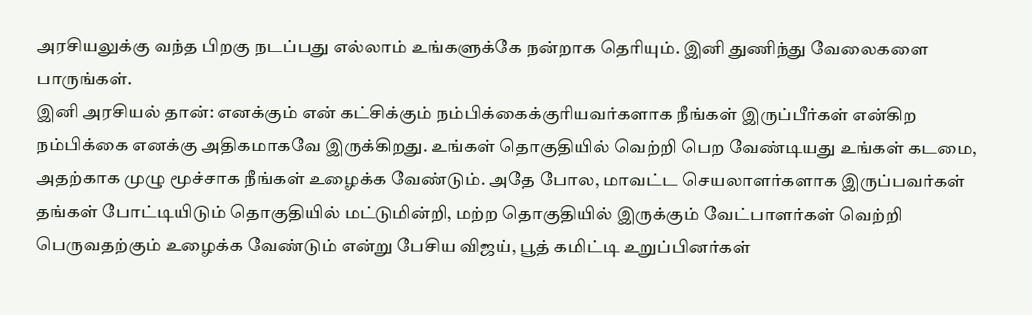அரசியலுக்கு வந்த பிறகு நடப்பது எல்லாம் உங்களுக்கே நன்றாக தெரியும். இனி துணிந்து வேலைகளை பாருங்கள்.
இனி அரசியல் தான்: எனக்கும் என் கட்சிக்கும் நம்பிக்கைக்குரியவர்களாக நீங்கள் இருப்பீர்கள் என்கிற நம்பிக்கை எனக்கு அதிகமாகவே இருக்கிறது. உங்கள் தொகுதியில் வெற்றி பெற வேண்டியது உங்கள் கடமை, அதற்காக முழு மூச்சாக நீங்கள் உழைக்க வேண்டும். அதே போல, மாவட்ட செயலாளர்களாக இருப்பவர்கள் தங்கள் போட்டியிடும் தொகுதியில் மட்டுமின்றி, மற்ற தொகுதியில் இருக்கும் வேட்பாளர்கள் வெற்றி பெருவதற்கும் உழைக்க வேண்டும் என்று பேசிய விஜய், பூத் கமிட்டி உறுப்பினர்கள்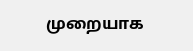முறையாக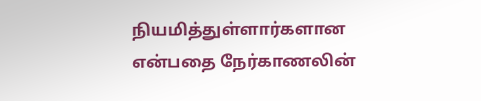நியமித்துள்ளார்களான என்பதை நேர்காணலின்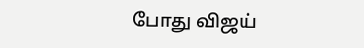போது விஜய்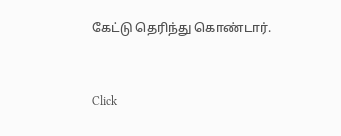கேட்டு தெரிந்து கொண்டார்.


Click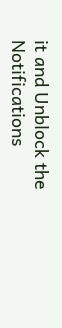it and Unblock the Notifications